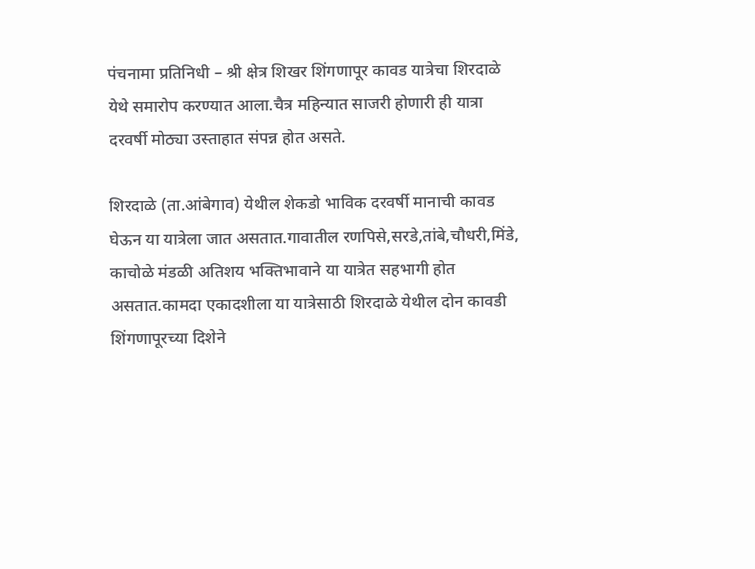पंचनामा प्रतिनिधी – श्री क्षेत्र शिखर शिंगणापूर कावड यात्रेचा शिरदाळे येथे समारोप करण्यात आला.चैत्र महिन्यात साजरी होणारी ही यात्रा दरवर्षी मोठ्या उस्ताहात संपन्न होत असते.

शिरदाळे (ता.आंबेगाव) येथील शेकडो भाविक दरवर्षी मानाची कावड घेऊन या यात्रेला जात असतात.गावातील रणपिसे,सरडे,तांबे,चौधरी,मिंडे, काचोळे मंडळी अतिशय भक्तिभावाने या यात्रेत सहभागी होत असतात.कामदा एकादशीला या यात्रेसाठी शिरदाळे येथील दोन कावडी शिंगणापूरच्या दिशेने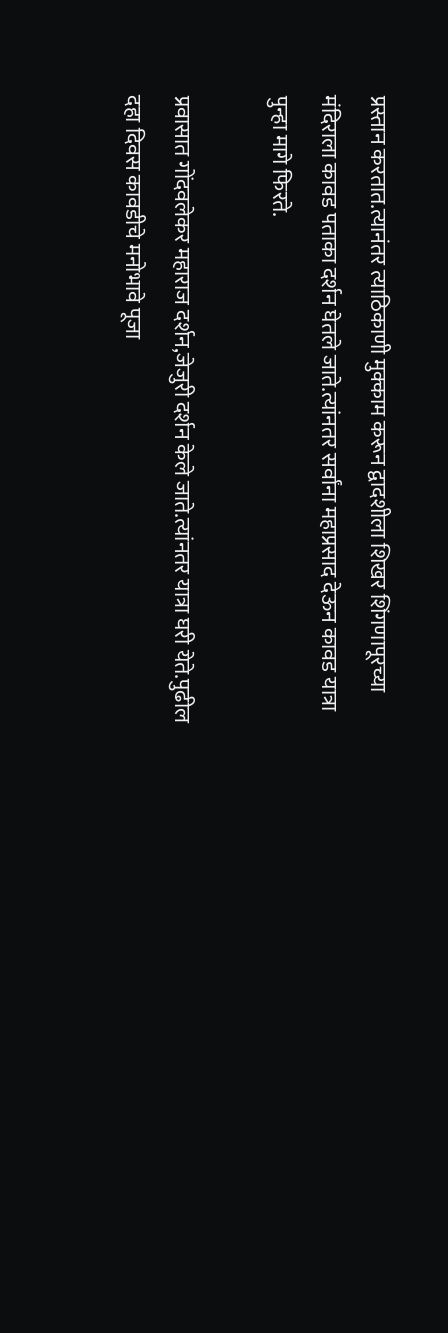प्रस्तान करतात.त्यानंतर त्याठिकाणी मुक्काम करून द्वादशीला शिखर शिंगणापूरच्या मंदिराला कावड पताका दर्शन घेतले जाते.त्यांनतर सर्वांना महाप्रसाद देऊन कावड यात्रा पुन्हा मागे फिरते.

प्रवासात गोंदवलेकर महाराज दर्शन,जेजुरी दर्शन केले जाते.त्यांनतर यात्रा घरी येते.पुढील दहा दिवस कावडीचे मनोभावे पूजा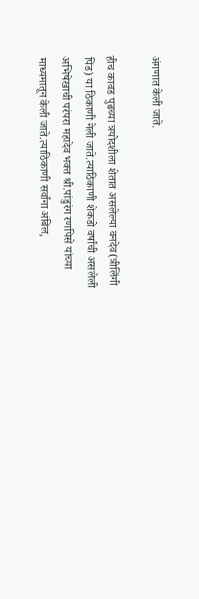अंगणात केली जाते.

हीच कावड पुढच्या त्रयोदशीला शेतात असलेल्या वनदेव(त्रीलिंगी पिंड) या ठिकाणी नेली जाते.त्याठिकाणी शेकडो वर्षांची असलेली अभिषेखाची परंपरा महादेव भक्त श्री.पांडुरंग रणपिसे यांच्या माध्यमातून केली जाते.त्याठिकाणी सर्वांना अंबिल,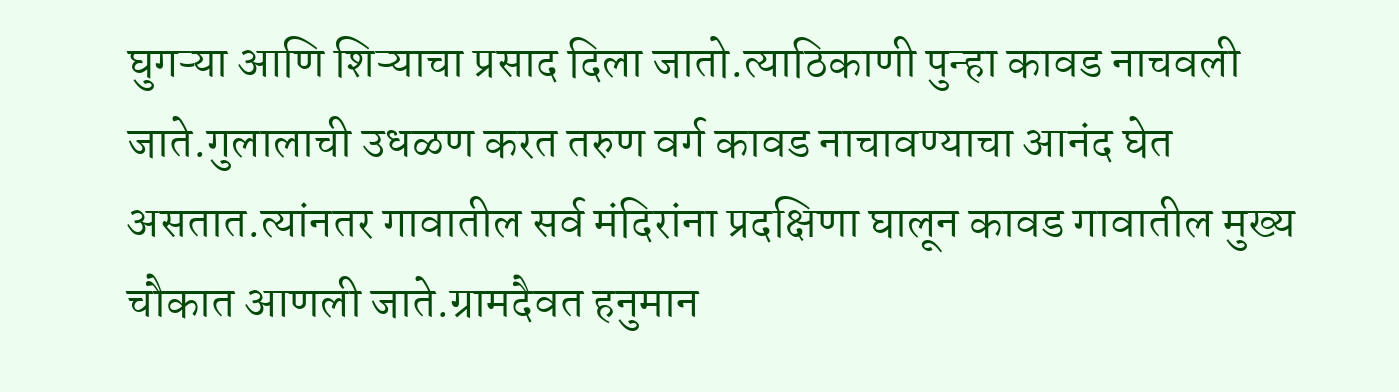घुगऱ्या आणि शिऱ्याचा प्रसाद दिला जातो.त्याठिकाणी पुन्हा कावड नाचवली जाते.गुलालाची उधळण करत तरुण वर्ग कावड नाचावण्याचा आनंद घेत असतात.त्यांनतर गावातील सर्व मंदिरांना प्रदक्षिणा घालून कावड गावातील मुख्य चौकात आणली जाते.ग्रामदैवत हनुमान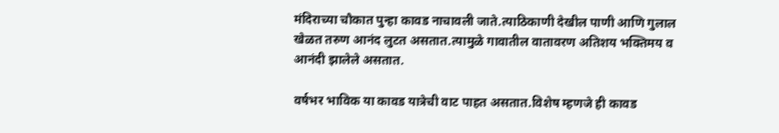मंदिराच्या चौकात पुन्हा कावड नाचावली जाते.त्याठिकाणी देखील पाणी आणि गुलाल खेळत तरुण आनंद लुटत असतात.त्यामुळे गावातील वातावरण अतिशय भक्तिमय व आनंदी झालेले असतात.

वर्षभर भाविक या कावड यात्रेची वाट पाहत असतात.विशेष म्हणजे ही कावड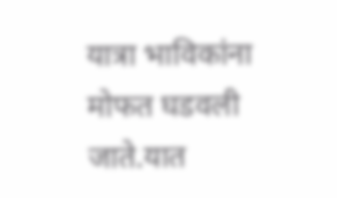यात्रा भाविकांना मोफत घडवली जाते.यात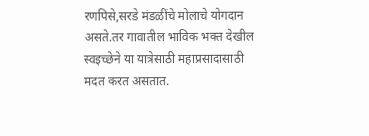रणपिसे,सरडे मंडळींचे मोलाचे योगदान असते.तर गावातील भाविक भक्त देखील स्वइच्छेने या यात्रेसाठी महाप्रसादासाठी मदत करत असतात.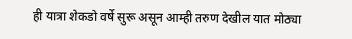ही यात्रा शेकडो वर्षे सुरू असून आम्ही तरुण देखील यात मोठ्या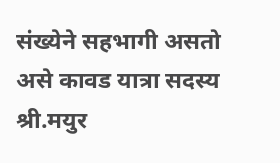संख्येने सहभागी असतो असे कावड यात्रा सदस्य श्री.मयुर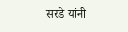सरडे यांनी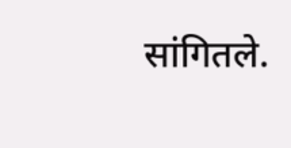सांगितले.